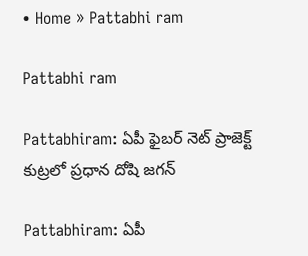• Home » Pattabhi ram

Pattabhi ram

Pattabhiram: ఏపీ ఫైబర్ నెట్ ప్రాజెక్ట్ కుట్రలో ప్రధాన దోషి జగన్

Pattabhiram: ఏపీ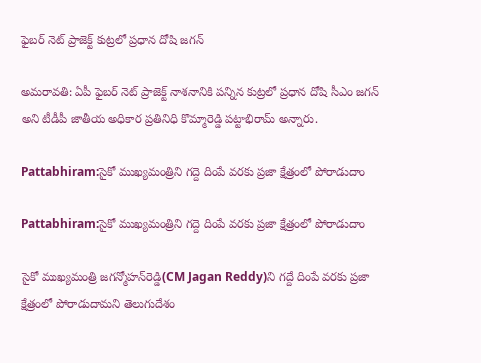ఫైబర్ నెట్ ప్రాజెక్ట్ కుట్రలో ప్రధాన దోషి జగన్

అమరావతి: ఏపీ ఫైబర్ నెట్ ప్రాజెక్ట్ నాశనానికి పన్నిన కుట్రలో ప్రధాన దోషి సీఎం జగన్ అని టీడీపీ జాతీయ అధికార ప్రతినిధి కొమ్మారెడ్డి పట్టాభిరామ్ అన్నారు.

Pattabhiram:సైకో ముఖ్యమంత్రిని గద్దె దింపే వరకు ప్రజా క్షేత్రంలో పోరాడుదాం

Pattabhiram:సైకో ముఖ్యమంత్రిని గద్దె దింపే వరకు ప్రజా క్షేత్రంలో పోరాడుదాం

సైకో ముఖ్యమంత్రి జగన్మోహన్‌రెడ్డి(CM Jagan Reddy)ని గద్దే దింపే వరకు ప్రజా క్షేత్రంలో పోరాడుదామని తెలుగుదేశం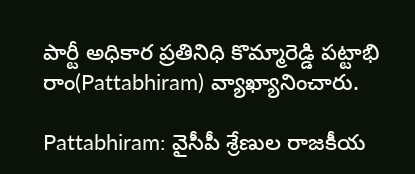పార్టీ అధికార ప్రతినిధి కొమ్మారెడ్డి పట్టాభి రాం(Pattabhiram) వ్యాఖ్యానించారు.

Pattabhiram: వైసీపీ శ్రేణుల రాజకీయ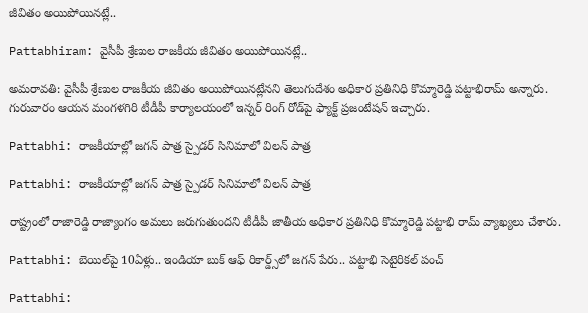జీవితం అయిపోయినట్లే..

Pattabhiram: వైసీపీ శ్రేణుల రాజకీయ జీవితం అయిపోయినట్లే..

అమరావతి: వైసీపీ శ్రేణుల రాజకీయ జీవితం అయిపోయినట్లేనని తెలుగుదేశం అధికార ప్రతినిధి కొమ్మారెడ్డి పట్టాభిరామ్‌ అన్నారు. గురువారం ఆయన మంగళగిరి టీడీపీ కార్యాలయంలో ఇన్నర్ రింగ్ రోడ్‌పై ఫ్యాక్ట్ ప్రజంటేషన్ ఇచ్చారు.

Pattabhi: రాజకీయాల్లో జగన్ పాత్ర స్పైడర్ సినిమాలో విలన్ పాత్ర

Pattabhi: రాజకీయాల్లో జగన్ పాత్ర స్పైడర్ సినిమాలో విలన్ పాత్ర

రాష్ట్రంలో రాజారెడ్డి రాజ్యాంగం అమలు జరుగుతుందని టీడీపీ జాతీయ అధికార ప్రతినిధి కొమ్మారెడ్డి పట్టాభి రామ్ వ్యాఖ్యలు చేశారు.

Pattabhi: బెయిల్‌పై 10ఏళ్లు.. ఇండియా బుక్ ఆఫ్ రికార్డ్స్‌‌లో జగన్ పేరు.. పట్టాభి సెటైరికల్ పంచ్

Pattabhi: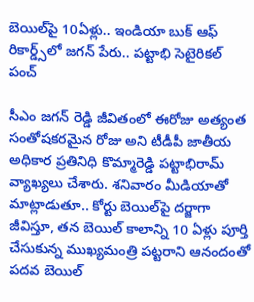బెయిల్‌పై 10ఏళ్లు.. ఇండియా బుక్ ఆఫ్ రికార్డ్స్‌‌లో జగన్ పేరు.. పట్టాభి సెటైరికల్ పంచ్

సీఎం జగన్ రెడ్డి జీవితంలో ఈరోజు అత్యంత సంతోషకరమైన రోజు అని టీడీపీ జాతీయ అధికార ప్రతినిధి కొమ్మారెడ్డి పట్టాభిరామ్ వ్యాఖ్యలు చేశారు. శనివారం మీడియాతో మాట్లాడుతూ.. కోర్టు బెయిల్‌పై దర్జాగా జీవిస్తూ, తన బెయిల్ కాలాన్ని 10 ఏళ్లు పూర్తి చేసుకున్న ముఖ్యమంత్రి పట్టరాని ఆనందంతో పదవ బెయిల్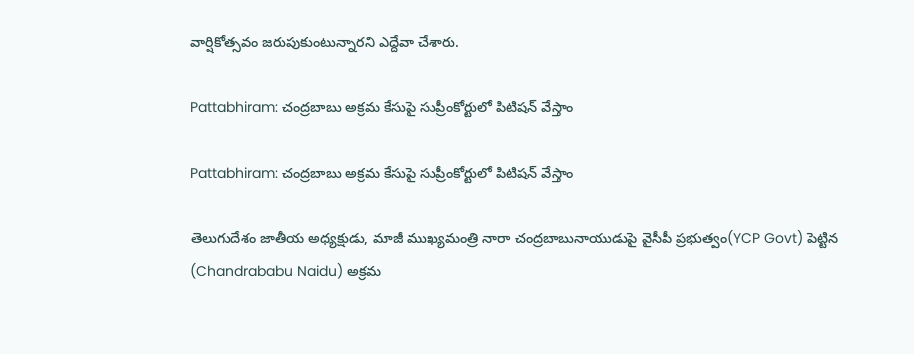వార్షికోత్సవం జరుపుకుంటున్నారని ఎద్దేవా చేశారు.

Pattabhiram: చంద్రబాబు అక్రమ కేసుపై సుప్రీంకోర్టులో పిటిషన్ వేస్తాం

Pattabhiram: చంద్రబాబు అక్రమ కేసుపై సుప్రీంకోర్టులో పిటిషన్ వేస్తాం

తెలుగుదేశం జాతీయ అధ్యక్షుడు, మాజీ ముఖ్యమంత్రి నారా చంద్రబాబునాయుడుపై వైసీపీ ప్రభుత్వం(YCP Govt) పెట్టిన (Chandrababu Naidu) అక్రమ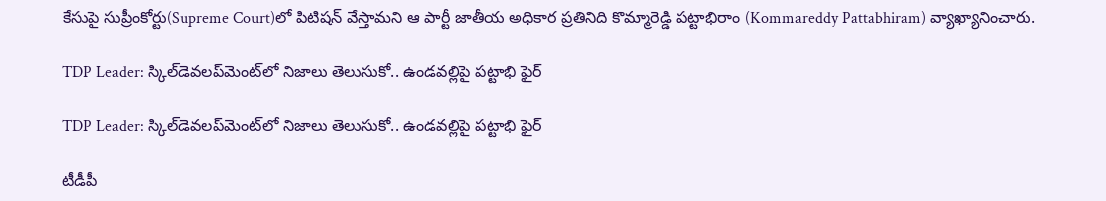కేసుపై సుప్రీంకోర్టు(Supreme Court)లో పిటిషన్ వేస్తామని ఆ పార్టీ జాతీయ అధికార ప్రతినిది కొమ్మారెడ్డి పట్టాభిరాం (Kommareddy Pattabhiram) వ్యాఖ్యానించారు.

TDP Leader: స్కిల్‌డెవలప్‌మెంట్‌లో నిజాలు తెలుసుకో.. ఉండవల్లిపై పట్టాభి ఫైర్

TDP Leader: స్కిల్‌డెవలప్‌మెంట్‌లో నిజాలు తెలుసుకో.. ఉండవల్లిపై పట్టాభి ఫైర్

టీడీపీ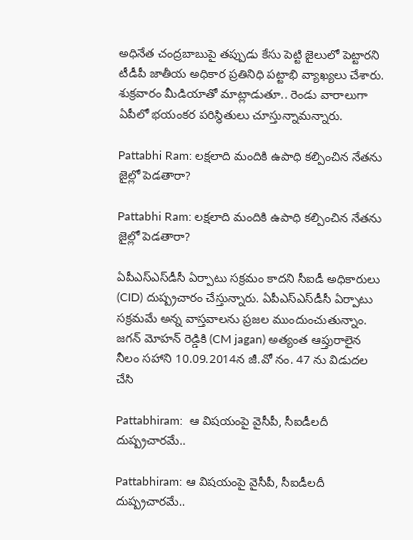అధినేత చంద్రబాబుపై తప్పుడు కేసు పెట్టి జైలులో పెట్టారని టీడీపీ జాతీయ అధికార ప్రతినిధి పట్టాభి వ్యాఖ్యలు చేశారు. శుక్రవారం మీడియాతో మాట్లాడుతూ.. రెండు వారాలుగా ఏపీలో భయంకర పరిస్థితులు చూస్తున్నామన్నారు.

Pattabhi Ram: లక్షలాది మందికి ఉపాధి కల్పించిన నేతను జైల్లో పెడతారా?

Pattabhi Ram: లక్షలాది మందికి ఉపాధి కల్పించిన నేతను జైల్లో పెడతారా?

ఏపీఎస్ఎస్‌డీసీ ఏర్పాటు సక్రమం కాదని సీఐడీ అధికారులు (CID) దుష్ప్రచారం చేస్తున్నారు. ఏపీఎస్ఎస్‌డీసీ ఏర్పాటు సక్రమమే అన్న వాస్తవాలను ప్రజల ముందుంచుతున్నాం. జగన్ మోహన్ రెడ్డికి (CM jagan) అత్యంత ఆప్తురాలైన నీలం సహాని 10.09.2014న జీ.వో నం. 47 ను విడుదల చేసి

Pattabhiram:  ఆ విషయంపై వైసీపీ, సీఐడీలదీ  దుష్ప్రచారమే..

Pattabhiram: ఆ విషయంపై వైసీపీ, సీఐడీలదీ దుష్ప్రచారమే..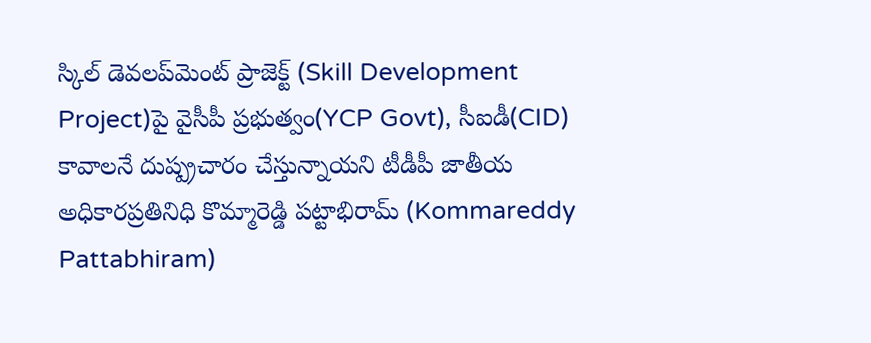స్కిల్ డెవలప్‌మెంట్ ప్రాజెక్ట్ (Skill Development Project)పై వైసీపీ ప్రభుత్వం(YCP Govt), సీఐడీ(CID) కావాలనే దుష్ప్రచారం చేస్తున్నాయని టీడీపీ జాతీయ అధికారప్రతినిధి కొమ్మారెడ్డి పట్టాభిరామ్ (Kommareddy Pattabhiram)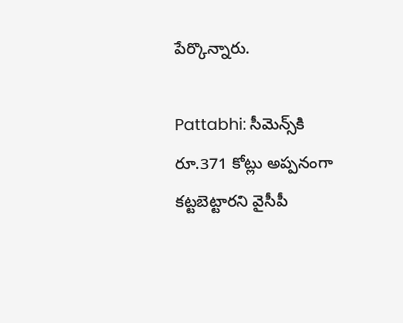పేర్కొన్నారు.

Pattabhi: సీమెన్స్‌కి రూ.371 కోట్లు అప్పనంగా కట్టబెట్టారని వైసీపీ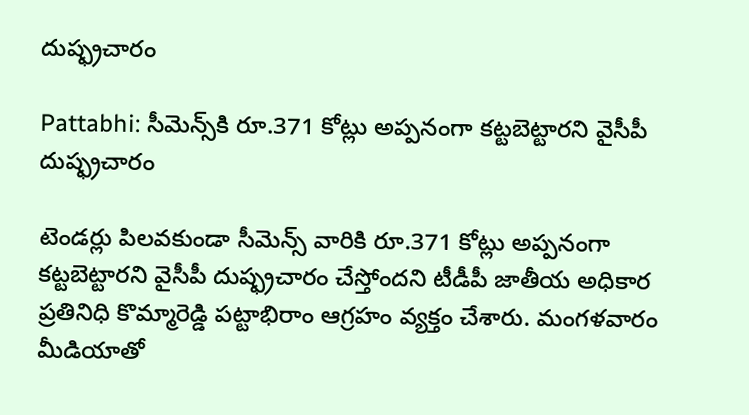దుష్ఫ్రచారం

Pattabhi: సీమెన్స్‌కి రూ.371 కోట్లు అప్పనంగా కట్టబెట్టారని వైసీపీ దుష్ఫ్రచారం

టెండర్లు పిలవకుండా సీమెన్స్ వారికి రూ.371 కోట్లు అప్పనంగా కట్టబెట్టారని వైసీపీ దుష్ఫ్రచారం చేస్తోందని టీడీపీ జాతీయ అధికార ప్రతినిధి కొమ్మారెడ్డి పట్టాభిరాం ఆగ్రహం వ్యక్తం చేశారు. మంగళవారం మీడియాతో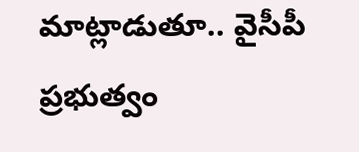మాట్లాడుతూ.. వైసీపీ ప్రభుత్వం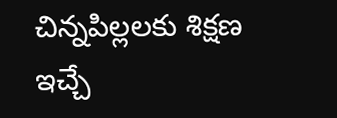చిన్నపిల్లలకు శిక్షణ ఇచ్చే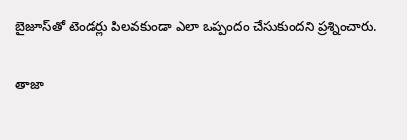బైజూస్‌తో టెండర్లు పిలవకుండా ఎలా ఒప్పందం చేసుకుందని ప్రశ్నించారు.

తాజా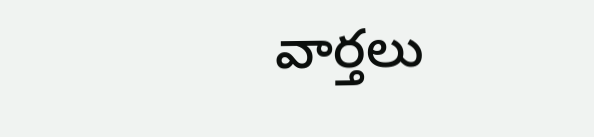వార్తలు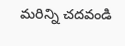మరిన్ని చదవండి